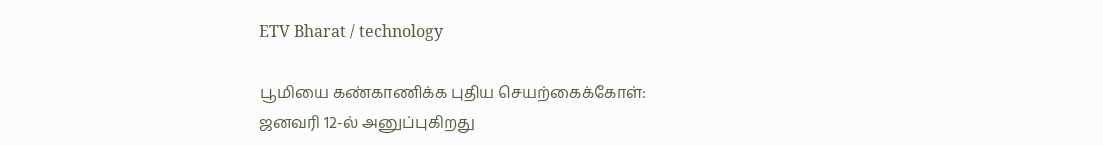ETV Bharat / technology

பூமியை கண்காணிக்க புதிய செயற்கைக்கோள்: ஜனவரி 12-ல் அனுப்புகிறது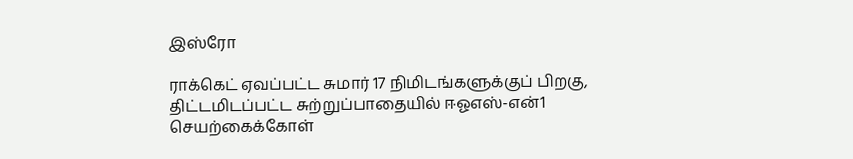இஸ்ரோ

ராக்கெட் ஏவப்பட்ட சுமார் 17 நிமிடங்களுக்குப் பிறகு, திட்டமிடப்பட்ட சுற்றுப்பாதையில் ஈஓஎஸ்-என்1 செயற்கைக்கோள்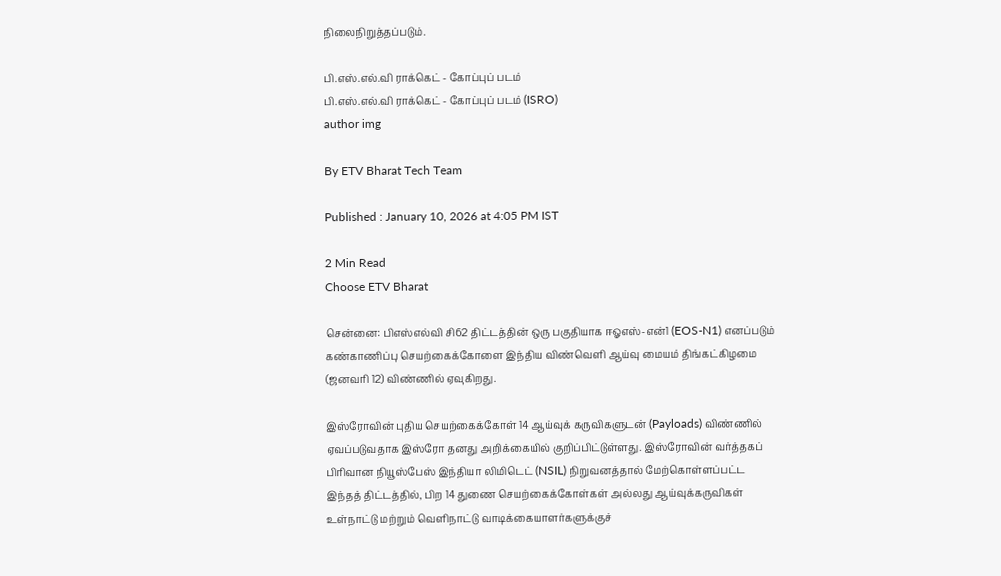நிலைநிறுத்தப்படும்.

பி.எஸ்.எல்.வி ராக்கெட் - கோப்புப் படம்
பி.எஸ்.எல்.வி ராக்கெட் - கோப்புப் படம் (ISRO)
author img

By ETV Bharat Tech Team

Published : January 10, 2026 at 4:05 PM IST

2 Min Read
Choose ETV Bharat

சென்னை: பிஎஸ்எல்வி சி62 திட்டத்தின் ஒரு பகுதியாக ஈஓஎஸ்-என்1 (EOS-N1) எனப்படும் கண்காணிப்பு செயற்கைக்கோளை இந்திய விண்வெளி ஆய்வு மையம் திங்கட்கிழமை (ஜனவரி 12) விண்ணில் ஏவுகிறது.

இஸ்ரோவின் புதிய செயற்கைக்கோள் 14 ஆய்வுக் கருவிகளுடன் (Payloads) விண்ணில் ஏவப்படுவதாக இஸ்ரோ தனது அறிக்கையில் குறிப்பிட்டுள்ளது. இஸ்ரோவின் வர்த்தகப் பிரிவான நியூஸ்பேஸ் இந்தியா லிமிடெட் (NSIL) நிறுவனத்தால் மேற்கொள்ளப்பட்ட இந்தத் திட்டத்தில், பிற 14 துணை செயற்கைக்கோள்கள் அல்லது ஆய்வுக்கருவிகள் உள்நாட்டு மற்றும் வெளிநாட்டு வாடிக்கையாளர்களுக்குச்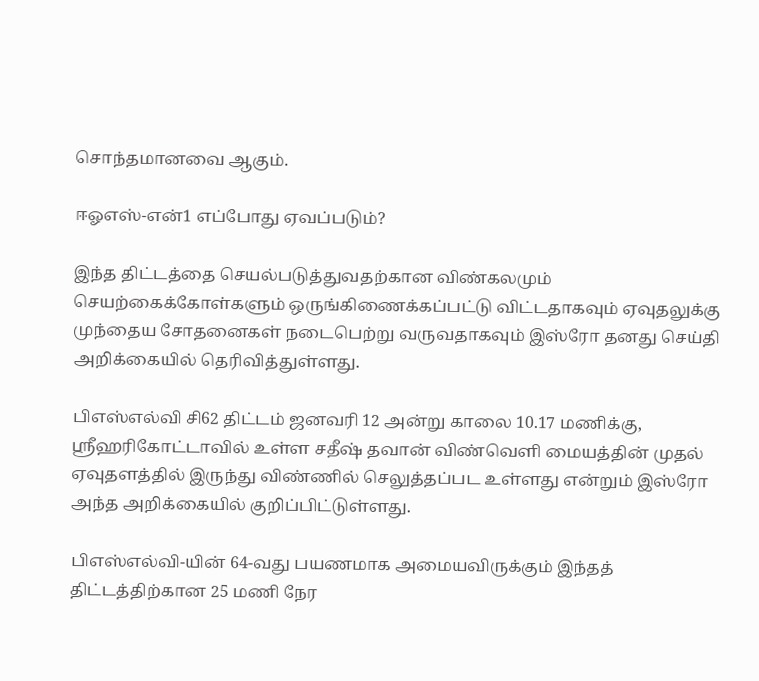சொந்தமானவை ஆகும்.

ஈஓஎஸ்-என்1 எப்போது ஏவப்படும்?

இந்த திட்டத்தை செயல்படுத்துவதற்கான விண்கலமும் செயற்கைக்கோள்களும் ஒருங்கிணைக்கப்பட்டு விட்டதாகவும் ஏவுதலுக்கு முந்தைய சோதனைகள் நடைபெற்று வருவதாகவும் இஸ்ரோ தனது செய்தி அறிக்கையில் தெரிவித்துள்ளது.

பிஎஸ்எல்வி சி62 திட்டம் ஜனவரி 12 அன்று காலை 10.17 மணிக்கு, ஸ்ரீஹரிகோட்டாவில் உள்ள சதீஷ் தவான் விண்வெளி மையத்தின் முதல் ஏவுதளத்தில் இருந்து விண்ணில் செலுத்தப்பட உள்ளது என்றும் இஸ்ரோ அந்த அறிக்கையில் குறிப்பிட்டுள்ளது.

பிஎஸ்எல்வி-யின் 64-வது பயணமாக அமையவிருக்கும் இந்தத் திட்டத்திற்கான 25 மணி நேர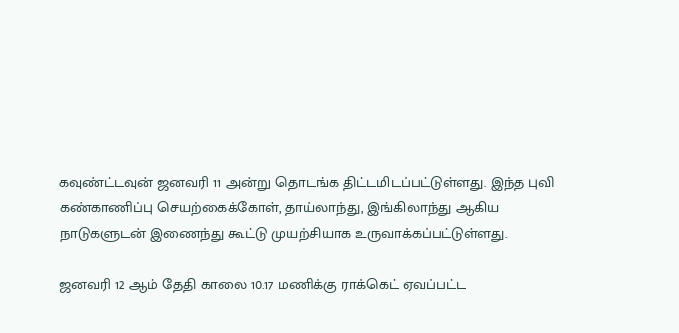கவுண்ட்டவுன் ஜனவரி 11 அன்று தொடங்க திட்டமிடப்பட்டுள்ளது. இந்த புவி கண்காணிப்பு செயற்கைக்கோள், தாய்லாந்து, இங்கிலாந்து ஆகிய நாடுகளுடன் இணைந்து கூட்டு முயற்சியாக உருவாக்கப்பட்டுள்ளது.

ஜனவரி 12 ஆம் தேதி காலை 10.17 மணிக்கு ராக்கெட் ஏவப்பட்ட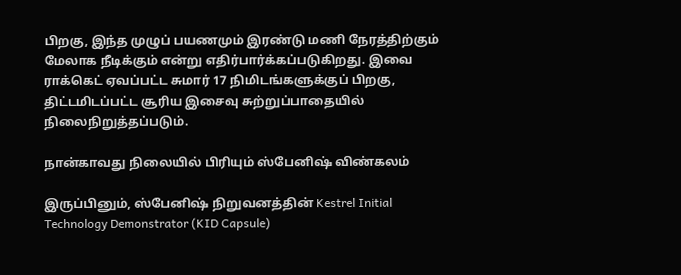பிறகு, இந்த முழுப் பயணமும் இரண்டு மணி நேரத்திற்கும் மேலாக நீடிக்கும் என்று எதிர்பார்க்கப்படுகிறது. இவை ராக்கெட் ஏவப்பட்ட சுமார் 17 நிமிடங்களுக்குப் பிறகு, திட்டமிடப்பட்ட சூரிய இசைவு சுற்றுப்பாதையில் நிலைநிறுத்தப்படும்.

நான்காவது நிலையில் பிரியும் ஸ்பேனிஷ் விண்கலம்

இருப்பினும், ஸ்பேனிஷ் நிறுவனத்தின் Kestrel Initial Technology Demonstrator (KID Capsule)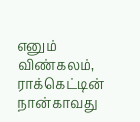எனும் விண்கலம், ராக்கெட்டின் நான்காவது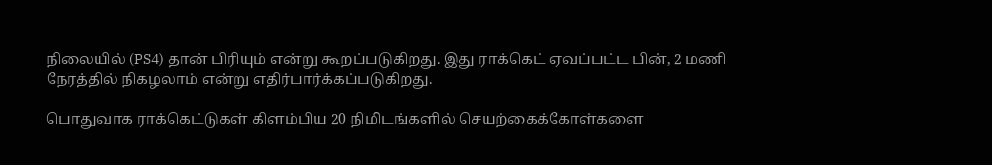நிலையில் (PS4) தான் பிரியும் என்று கூறப்படுகிறது. இது ராக்கெட் ஏவப்பட்ட பின், 2 மணி நேரத்தில் நிகழலாம் என்று எதிர்பார்க்கப்படுகிறது.

பொதுவாக ராக்கெட்டுகள் கிளம்பிய 20 நிமிடங்களில் செயற்கைக்கோள்களை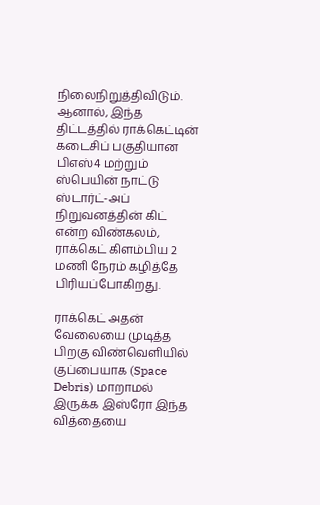நிலைநிறுத்திவிடும். ஆனால், இந்த திட்டத்தில் ராக்கெட்டின் கடைசிப் பகுதியான பிஎஸ்4 மற்றும் ஸ்பெயின் நாட்டு ஸ்டார்ட்-அப் நிறுவனத்தின் கிட் என்ற விண்கலம், ராக்கெட் கிளம்பிய 2 மணி நேரம் கழித்தே பிரியப்போகிறது.

ராக்கெட் அதன் வேலையை முடித்த பிறகு விண்வெளியில் குப்பையாக (Space Debris) மாறாமல் இருக்க இஸ்ரோ இந்த வித்தையை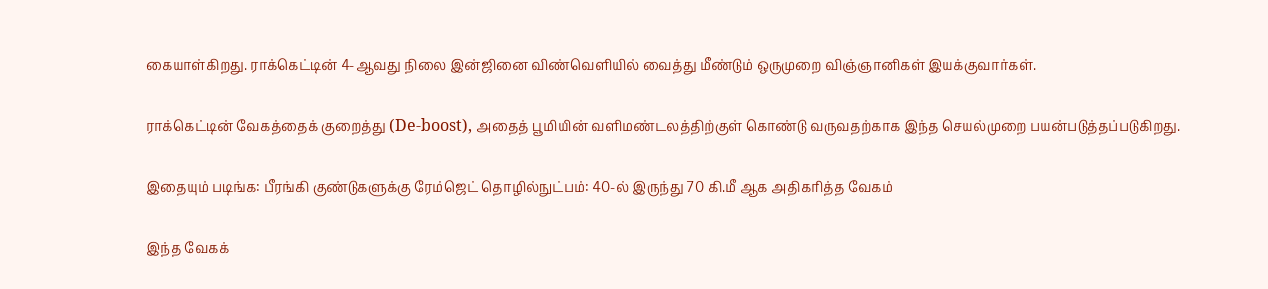கையாள்கிறது. ராக்கெட்டின் 4-ஆவது நிலை இன்ஜினை விண்வெளியில் வைத்து மீண்டும் ஒருமுறை விஞ்ஞானிகள் இயக்குவார்கள்.

ராக்கெட்டின் வேகத்தைக் குறைத்து (De-boost), அதைத் பூமியின் வளிமண்டலத்திற்குள் கொண்டு வருவதற்காக இந்த செயல்முறை பயன்படுத்தப்படுகிறது.

இதையும் படிங்க: பீரங்கி குண்டுகளுக்கு ரேம்ஜெட் தொழில்நுட்பம்: 40-ல் இருந்து 70 கி.மீ ஆக அதிகரித்த வேகம்

இந்த வேகக்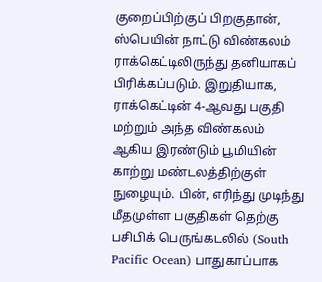குறைப்பிற்குப் பிறகுதான், ஸ்பெயின் நாட்டு விண்கலம் ராக்கெட்டிலிருந்து தனியாகப் பிரிக்கப்படும். இறுதியாக, ராக்கெட்டின் 4-ஆவது பகுதி மற்றும் அந்த விண்கலம் ஆகிய இரண்டும் பூமியின் காற்று மண்டலத்திற்குள் நுழையும். பின், எரிந்து முடிந்து மீதமுள்ள பகுதிகள் தெற்கு பசிபிக் பெருங்கடலில் (South Pacific Ocean) பாதுகாப்பாக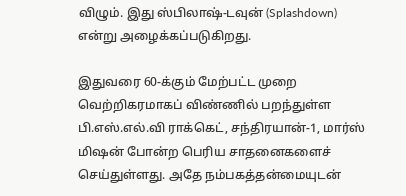விழும். இது ஸ்பிலாஷ்-டவுன் (Splashdown) என்று அழைக்கப்படுகிறது.

இதுவரை 60-க்கும் மேற்பட்ட முறை வெற்றிகரமாகப் விண்ணில் பறந்துள்ள பி.எஸ்.எல்.வி ராக்கெட், சந்திரயான்-1, மார்ஸ் மிஷன் போன்ற பெரிய சாதனைகளைச் செய்துள்ளது. அதே நம்பகத்தன்மையுடன்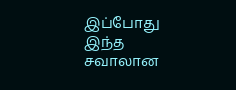இப்போது இந்த சவாலான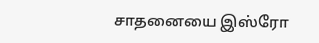சாதனையை இஸ்ரோ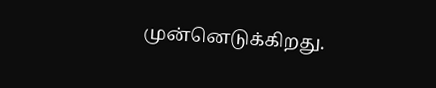முன்னெடுக்கிறது.